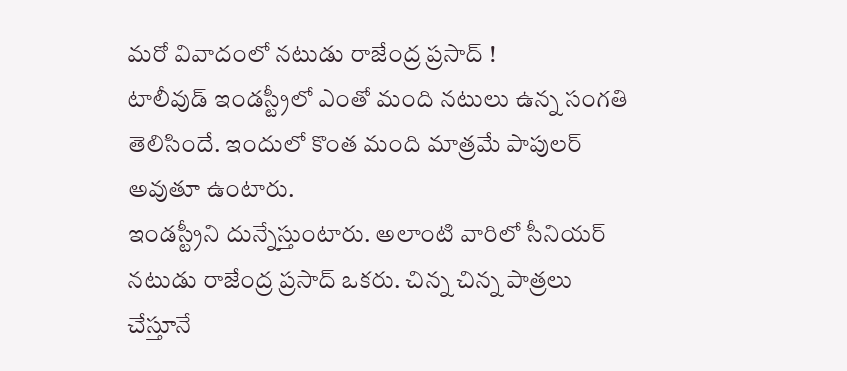మరో వివాదంలో నటుడు రాజేంద్ర ప్రసాద్ !
టాలీవుడ్ ఇండస్ట్రీలో ఎంతో మంది నటులు ఉన్న సంగతి తెలిసిందే. ఇందులో కొంత మంది మాత్రమే పాపులర్ అవుతూ ఉంటారు.
ఇండస్ట్రీని దున్నేస్తుంటారు. అలాంటి వారిలో సీనియర్ నటుడు రాజేంద్ర ప్రసాద్ ఒకరు. చిన్న చిన్న పాత్రలు చేస్తూనే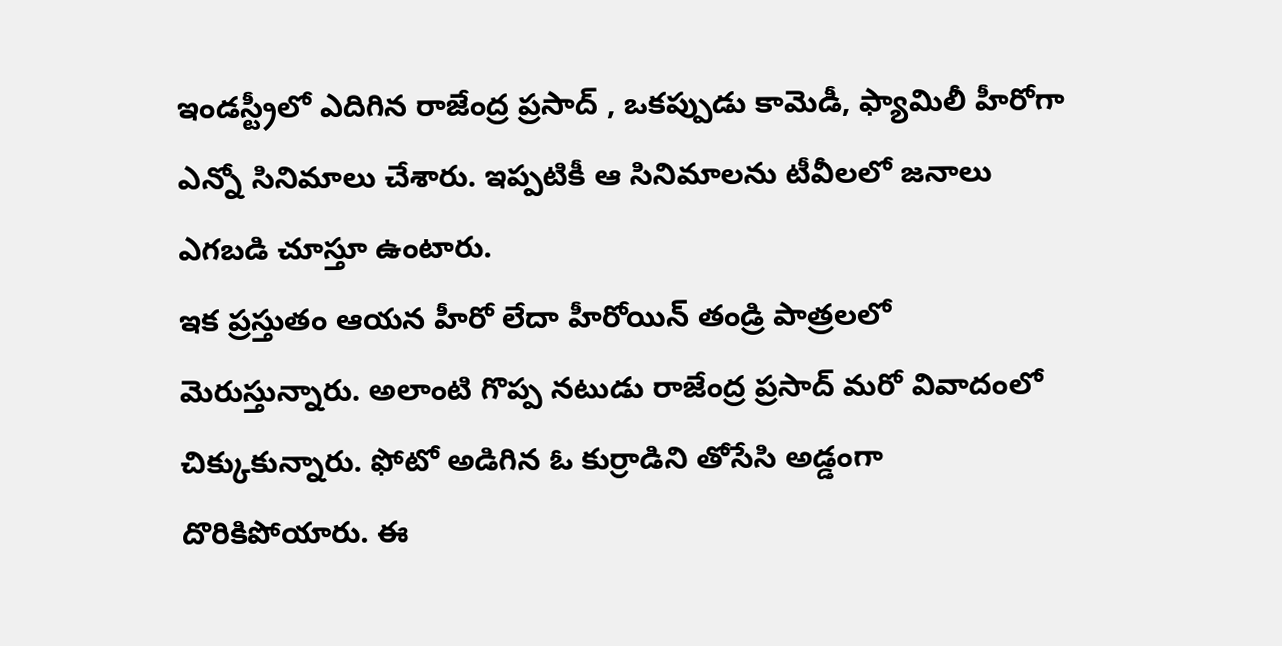ఇండస్ట్రీలో ఎదిగిన రాజేంద్ర ప్రసాద్ , ఒకప్పుడు కామెడీ, ఫ్యామిలీ హీరోగా ఎన్నో సినిమాలు చేశారు. ఇప్పటికీ ఆ సినిమాలను టీవీలలో జనాలు ఎగబడి చూస్తూ ఉంటారు.
ఇక ప్రస్తుతం ఆయన హీరో లేదా హీరోయిన్ తండ్రి పాత్రలలో మెరుస్తున్నారు. అలాంటి గొప్ప నటుడు రాజేంద్ర ప్రసాద్ మరో వివాదంలో చిక్కుకున్నారు. ఫోటో అడిగిన ఓ కుర్రాడిని తోసేసి అడ్డంగా దొరికిపోయారు. ఈ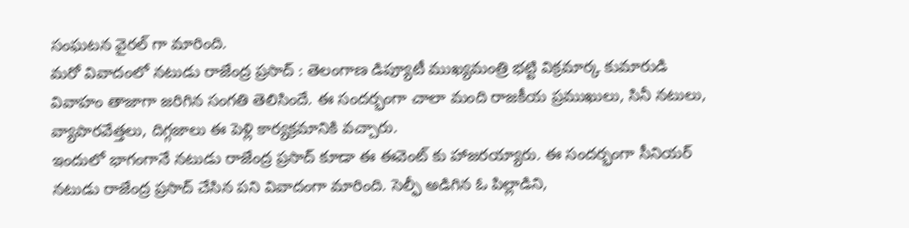సంఘటన వైరల్ గా మారింది.
మరో వివాదంలో నటుడు రాజేంద్ర ప్రసాద్ : తెలంగాణ డిప్యూటీ ముఖ్యమంత్రి భట్టి విక్రమార్క కుమారుడి వివాహం తాజాగా జరిగిన సంగతి తెలిసిందే. ఈ సందర్భంగా చాలా మంది రాజకీయ ప్రముఖులు, సినీ నటులు, వ్యాపారవేత్తలు, దిగ్గజాలు ఈ పెళ్లి కార్యక్రమానికి వచ్చారు.
ఇందులో భాగంగానే నటుడు రాజేంద్ర ప్రసాద్ కూడా ఈ ఈవెంట్ కు హాజరయ్యారు. ఈ సందర్భంగా సీనియర్ నటుడు రాజేంద్ర ప్రసాద్ చేసిన పని వివాదంగా మారింది. సెల్ఫీ అడిగిన ఓ పిల్లాడిని,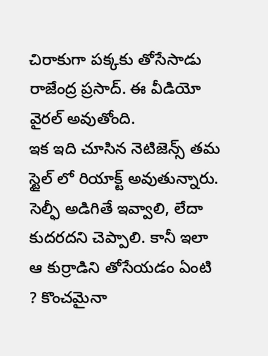చిరాకుగా పక్కకు తోసేసాడు రాజేంద్ర ప్రసాద్. ఈ వీడియో వైరల్ అవుతోంది.
ఇక ఇది చూసిన నెటిజెన్స్ తమ స్టైల్ లో రియాక్ట్ అవుతున్నారు. సెల్ఫీ అడిగితే ఇవ్వాలి, లేదా కుదరదని చెప్పాలి. కానీ ఇలా ఆ కుర్రాడిని తోసేయడం ఏంటి ? కొంచమైనా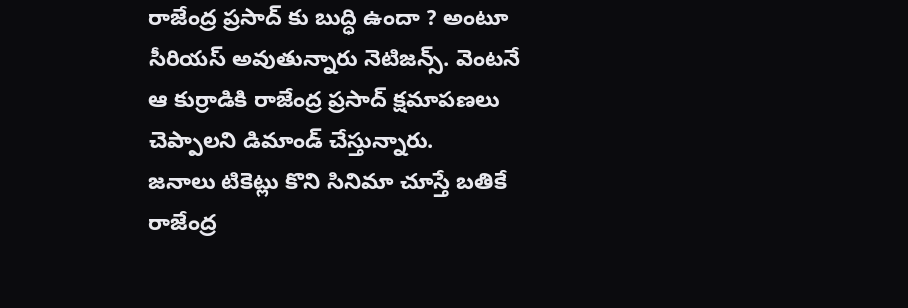రాజేంద్ర ప్రసాద్ కు బుద్ధి ఉందా ? అంటూ సీరియస్ అవుతున్నారు నెటిజన్స్. వెంటనే ఆ కుర్రాడికి రాజేంద్ర ప్రసాద్ క్షమాపణలు చెప్పాలని డిమాండ్ చేస్తున్నారు.
జనాలు టికెట్లు కొని సినిమా చూస్తే బతికే రాజేంద్ర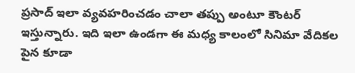ప్రసాద్ ఇలా వ్యవహరించడం చాలా తప్పు అంటూ కౌంటర్ ఇస్తున్నారు. ఇది ఇలా ఉండగా ఈ మధ్య కాలంలో సినిమా వేదికల పైన కూడా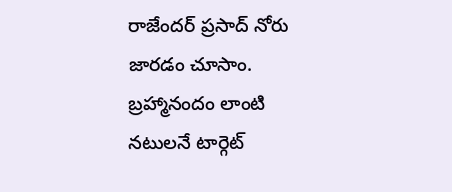రాజేందర్ ప్రసాద్ నోరు జారడం చూసాం.
బ్రహ్మానందం లాంటి నటులనే టార్గెట్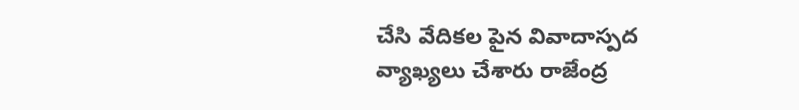చేసి వేదికల పైన వివాదాస్పద వ్యాఖ్యలు చేశారు రాజేంద్ర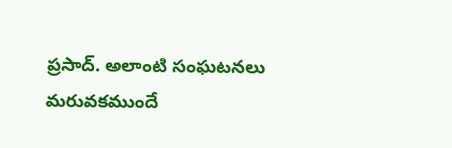ప్రసాద్. అలాంటి సంఘటనలు మరువకముందే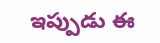ఇప్పుడు ఈ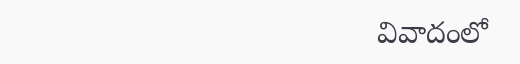వివాదంలో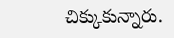చిక్కుకున్నారు.